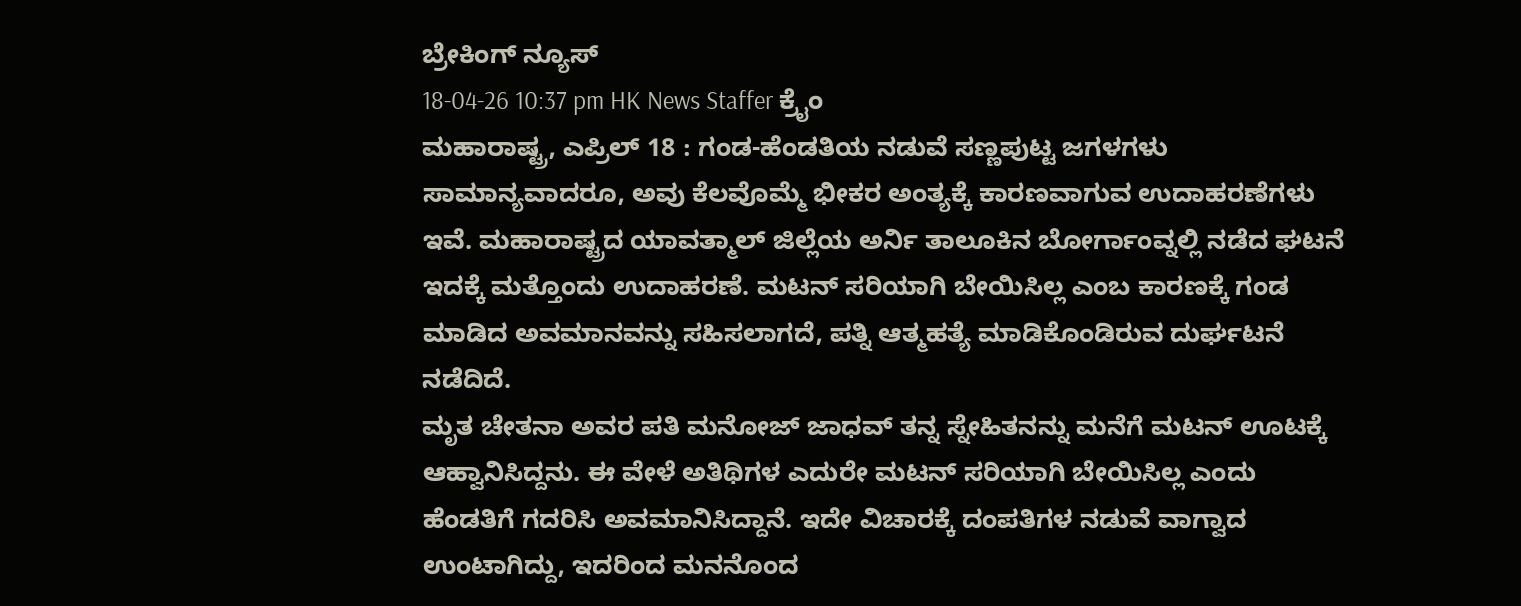ಬ್ರೇಕಿಂಗ್ ನ್ಯೂಸ್
18-04-26 10:37 pm HK News Staffer ಕ್ರೈಂ
ಮಹಾರಾಷ್ಟ್ರ, ಎಪ್ರಿಲ್ 18 : ಗಂಡ-ಹೆಂಡತಿಯ ನಡುವೆ ಸಣ್ಣಪುಟ್ಟ ಜಗಳಗಳು ಸಾಮಾನ್ಯವಾದರೂ, ಅವು ಕೆಲವೊಮ್ಮೆ ಭೀಕರ ಅಂತ್ಯಕ್ಕೆ ಕಾರಣವಾಗುವ ಉದಾಹರಣೆಗಳು ಇವೆ. ಮಹಾರಾಷ್ಟ್ರದ ಯಾವತ್ಮಾಲ್ ಜಿಲ್ಲೆಯ ಅರ್ನಿ ತಾಲೂಕಿನ ಬೋರ್ಗಾಂವ್ನಲ್ಲಿ ನಡೆದ ಘಟನೆ ಇದಕ್ಕೆ ಮತ್ತೊಂದು ಉದಾಹರಣೆ. ಮಟನ್ ಸರಿಯಾಗಿ ಬೇಯಿಸಿಲ್ಲ ಎಂಬ ಕಾರಣಕ್ಕೆ ಗಂಡ ಮಾಡಿದ ಅವಮಾನವನ್ನು ಸಹಿಸಲಾಗದೆ, ಪತ್ನಿ ಆತ್ಮಹತ್ಯೆ ಮಾಡಿಕೊಂಡಿರುವ ದುರ್ಘಟನೆ ನಡೆದಿದೆ.
ಮೃತ ಚೇತನಾ ಅವರ ಪತಿ ಮನೋಜ್ ಜಾಧವ್ ತನ್ನ ಸ್ನೇಹಿತನನ್ನು ಮನೆಗೆ ಮಟನ್ ಊಟಕ್ಕೆ ಆಹ್ವಾನಿಸಿದ್ದನು. ಈ ವೇಳೆ ಅತಿಥಿಗಳ ಎದುರೇ ಮಟನ್ ಸರಿಯಾಗಿ ಬೇಯಿಸಿಲ್ಲ ಎಂದು ಹೆಂಡತಿಗೆ ಗದರಿಸಿ ಅವಮಾನಿಸಿದ್ದಾನೆ. ಇದೇ ವಿಚಾರಕ್ಕೆ ದಂಪತಿಗಳ ನಡುವೆ ವಾಗ್ವಾದ ಉಂಟಾಗಿದ್ದು, ಇದರಿಂದ ಮನನೊಂದ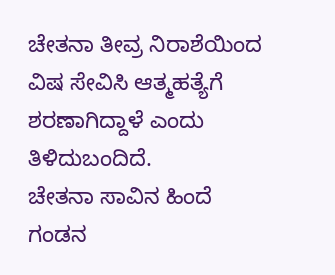ಚೇತನಾ ತೀವ್ರ ನಿರಾಶೆಯಿಂದ ವಿಷ ಸೇವಿಸಿ ಆತ್ಮಹತ್ಯೆಗೆ ಶರಣಾಗಿದ್ದಾಳೆ ಎಂದು ತಿಳಿದುಬಂದಿದೆ.
ಚೇತನಾ ಸಾವಿನ ಹಿಂದೆ ಗಂಡನ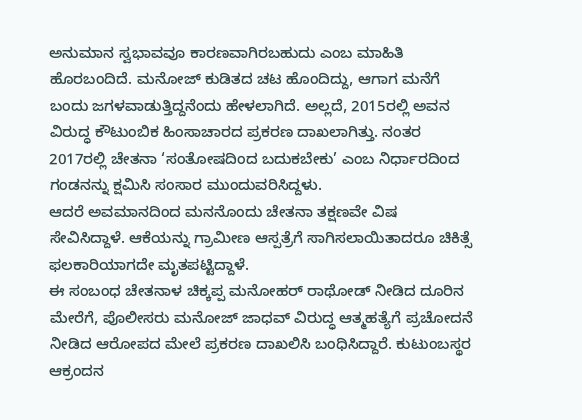ಅನುಮಾನ ಸ್ವಭಾವವೂ ಕಾರಣವಾಗಿರಬಹುದು ಎಂಬ ಮಾಹಿತಿ ಹೊರಬಂದಿದೆ. ಮನೋಜ್ ಕುಡಿತದ ಚಟ ಹೊಂದಿದ್ದು, ಆಗಾಗ ಮನೆಗೆ ಬಂದು ಜಗಳವಾಡುತ್ತಿದ್ದನೆಂದು ಹೇಳಲಾಗಿದೆ. ಅಲ್ಲದೆ, 2015ರಲ್ಲಿ ಅವನ ವಿರುದ್ಧ ಕೌಟುಂಬಿಕ ಹಿಂಸಾಚಾರದ ಪ್ರಕರಣ ದಾಖಲಾಗಿತ್ತು. ನಂತರ 2017ರಲ್ಲಿ ಚೇತನಾ ‘ಸಂತೋಷದಿಂದ ಬದುಕಬೇಕು’ ಎಂಬ ನಿರ್ಧಾರದಿಂದ ಗಂಡನನ್ನು ಕ್ಷಮಿಸಿ ಸಂಸಾರ ಮುಂದುವರಿಸಿದ್ದಳು.
ಆದರೆ ಅವಮಾನದಿಂದ ಮನನೊಂದು ಚೇತನಾ ತಕ್ಷಣವೇ ವಿಷ ಸೇವಿಸಿದ್ದಾಳೆ. ಆಕೆಯನ್ನು ಗ್ರಾಮೀಣ ಆಸ್ಪತ್ರೆಗೆ ಸಾಗಿಸಲಾಯಿತಾದರೂ ಚಿಕಿತ್ಸೆ ಫಲಕಾರಿಯಾಗದೇ ಮೃತಪಟ್ಟಿದ್ದಾಳೆ.
ಈ ಸಂಬಂಧ ಚೇತನಾಳ ಚಿಕ್ಕಪ್ಪ ಮನೋಹರ್ ರಾಥೋಡ್ ನೀಡಿದ ದೂರಿನ ಮೇರೆಗೆ, ಪೊಲೀಸರು ಮನೋಜ್ ಜಾಧವ್ ವಿರುದ್ಧ ಆತ್ಮಹತ್ಯೆಗೆ ಪ್ರಚೋದನೆ ನೀಡಿದ ಆರೋಪದ ಮೇಲೆ ಪ್ರಕರಣ ದಾಖಲಿಸಿ ಬಂಧಿಸಿದ್ದಾರೆ. ಕುಟುಂಬಸ್ಥರ ಆಕ್ರಂದನ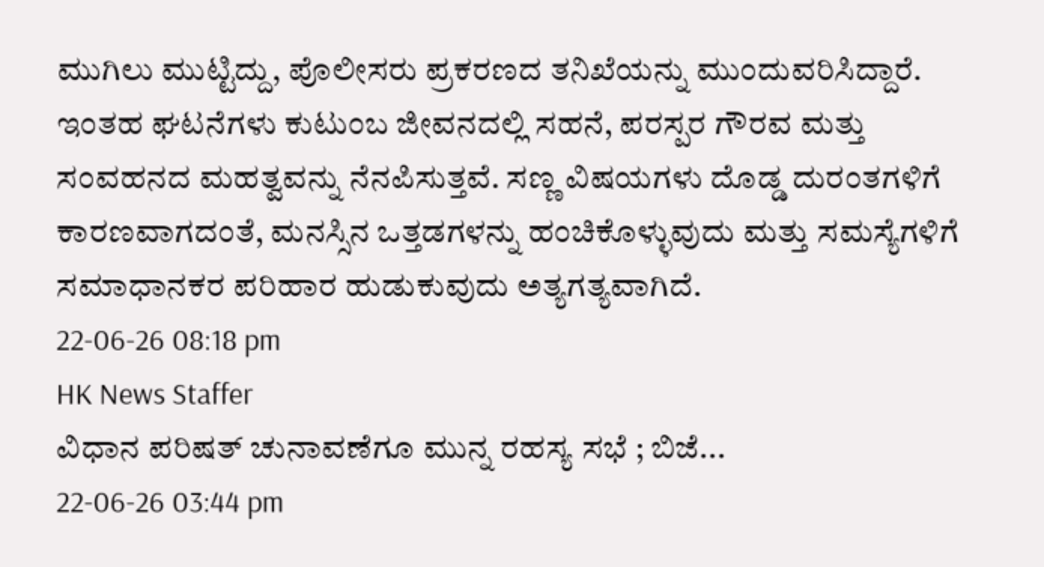ಮುಗಿಲು ಮುಟ್ಟಿದ್ದು, ಪೊಲೀಸರು ಪ್ರಕರಣದ ತನಿಖೆಯನ್ನು ಮುಂದುವರಿಸಿದ್ದಾರೆ.
ಇಂತಹ ಘಟನೆಗಳು ಕುಟುಂಬ ಜೀವನದಲ್ಲಿ ಸಹನೆ, ಪರಸ್ಪರ ಗೌರವ ಮತ್ತು ಸಂವಹನದ ಮಹತ್ವವನ್ನು ನೆನಪಿಸುತ್ತವೆ. ಸಣ್ಣ ವಿಷಯಗಳು ದೊಡ್ಡ ದುರಂತಗಳಿಗೆ ಕಾರಣವಾಗದಂತೆ, ಮನಸ್ಸಿನ ಒತ್ತಡಗಳನ್ನು ಹಂಚಿಕೊಳ್ಳುವುದು ಮತ್ತು ಸಮಸ್ಯೆಗಳಿಗೆ ಸಮಾಧಾನಕರ ಪರಿಹಾರ ಹುಡುಕುವುದು ಅತ್ಯಗತ್ಯವಾಗಿದೆ.
22-06-26 08:18 pm
HK News Staffer
ವಿಧಾನ ಪರಿಷತ್ ಚುನಾವಣೆಗೂ ಮುನ್ನ ರಹಸ್ಯ ಸಭೆ ; ಬಿಜೆ...
22-06-26 03:44 pm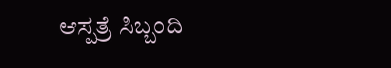ಆಸ್ಪತ್ರೆ ಸಿಬ್ಬಂದಿ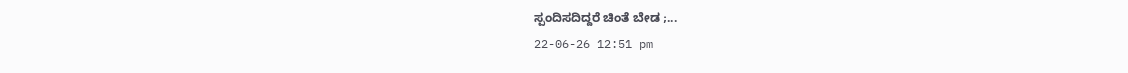ಸ್ಪಂದಿಸದಿದ್ದರೆ ಚಿಂತೆ ಬೇಡ ;...
22-06-26 12:51 pm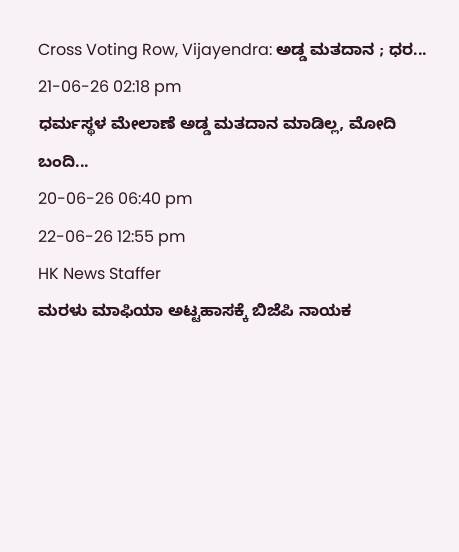Cross Voting Row, Vijayendra: ಅಡ್ಡ ಮತದಾನ ; ಧರ...
21-06-26 02:18 pm
ಧರ್ಮಸ್ಥಳ ಮೇಲಾಣೆ ಅಡ್ಡ ಮತದಾನ ಮಾಡಿಲ್ಲ, ಮೋದಿ ಬಂದಿ...
20-06-26 06:40 pm
22-06-26 12:55 pm
HK News Staffer
ಮರಳು ಮಾಫಿಯಾ ಅಟ್ಟಹಾಸಕ್ಕೆ ಬಿಜೆಪಿ ನಾಯಕ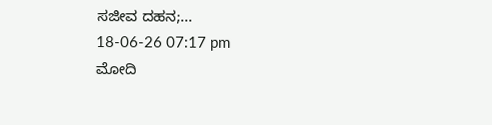ಸಜೀವ ದಹನ;...
18-06-26 07:17 pm
ಮೋದಿ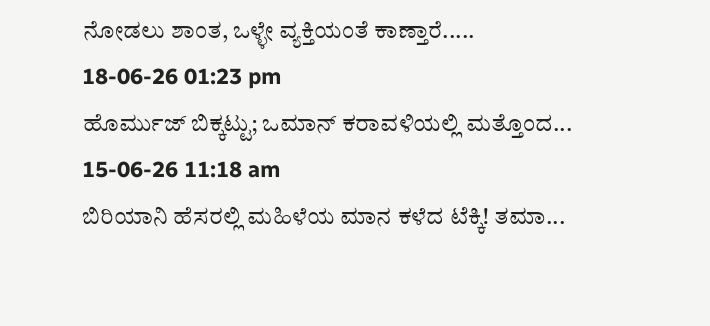ನೋಡಲು ಶಾಂತ, ಒಳ್ಳೇ ವ್ಯಕ್ತಿಯಂತೆ ಕಾಣ್ತಾರೆ.....
18-06-26 01:23 pm
ಹೊರ್ಮುಜ್ ಬಿಕ್ಕಟ್ಟು; ಒಮಾನ್ ಕರಾವಳಿಯಲ್ಲಿ ಮತ್ತೊಂದ...
15-06-26 11:18 am
ಬಿರಿಯಾನಿ ಹೆಸರಲ್ಲಿ ಮಹಿಳೆಯ ಮಾನ ಕಳೆದ ಟೆಕ್ಕಿ! ತಮಾ...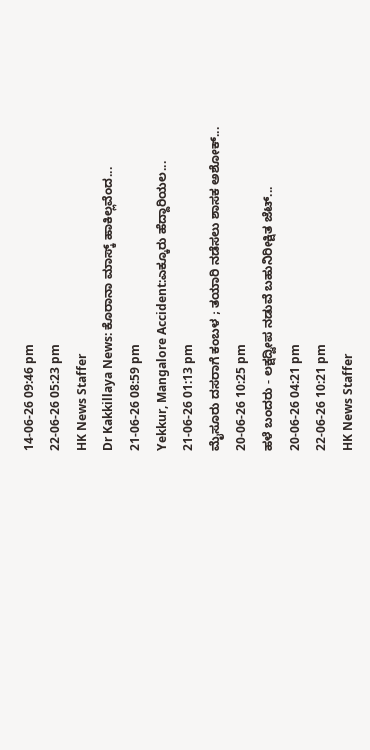14-06-26 09:46 pm
22-06-26 05:23 pm
HK News Staffer
Dr Kakkillaya News: ಕೊರಾನಾ ಮಾಸ್ಕ್ ಹಾಕಿಲ್ಲವೆಂದ...
21-06-26 08:59 pm
Yekkur, Mangalore Accident:ಎಕ್ಕೂರು ಹೆದ್ದಾರಿಯಲ...
21-06-26 01:13 pm
ಮೈಸೂರು ದಸರಾಗೆ ಕಂಬಳ ; ತಯಾರಿ ನಡೆಸಲು ಶಾಸಕ ಅಶೋಕ್...
20-06-26 10:25 pm
ಹಳೆ ಬಂದರು - ಲಕ್ಷದ್ವೀಪ ನಡುವೆ ಬಹುನಿರೀಕ್ಷಿತ ಜೆಟ್...
20-06-26 04:21 pm
22-06-26 10:21 pm
HK News Staffer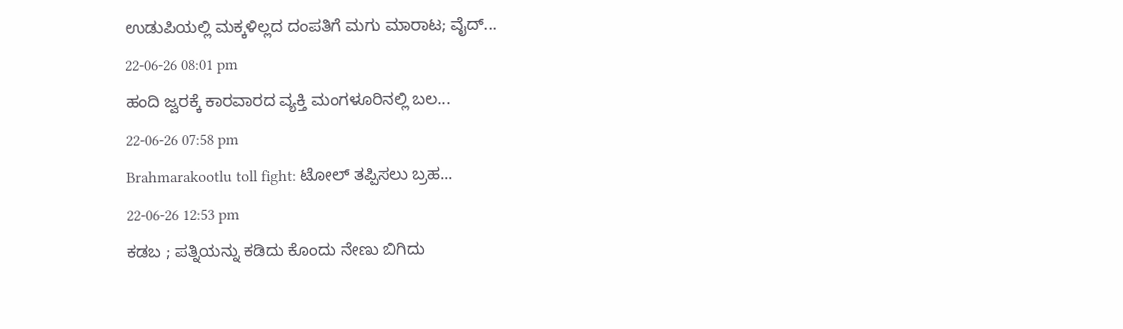ಉಡುಪಿಯಲ್ಲಿ ಮಕ್ಕಳಿಲ್ಲದ ದಂಪತಿಗೆ ಮಗು ಮಾರಾಟ; ವೈದ್...
22-06-26 08:01 pm
ಹಂದಿ ಜ್ವರಕ್ಕೆ ಕಾರವಾರದ ವ್ಯಕ್ತಿ ಮಂಗಳೂರಿನಲ್ಲಿ ಬಲ...
22-06-26 07:58 pm
Brahmarakootlu toll fight: ಟೋಲ್ ತಪ್ಪಿಸಲು ಬ್ರಹ...
22-06-26 12:53 pm
ಕಡಬ ; ಪತ್ನಿಯನ್ನು ಕಡಿದು ಕೊಂದು ನೇಣು ಬಿಗಿದು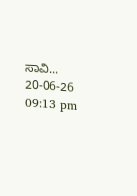ಸಾವಿ...
20-06-26 09:13 pm